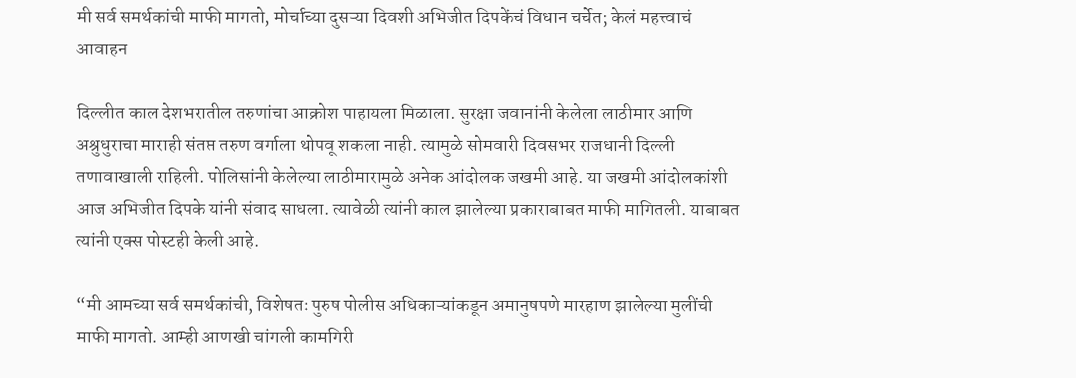मी सर्व समर्थकांची माफी मागतो, मोर्चाच्या दुसऱ्या दिवशी अभिजीत दिपकेंचं विधान चर्चेत; केलं महत्त्वाचं आवाहन

दिल्लीत काल देशभरातील तरुणांचा आक्रोश पाहायला मिळाला. सुरक्षा जवानांनी केलेला लाठीमार आणि अश्रुधुराचा माराही संतप्त तरुण वर्गाला थोपवू शकला नाही. त्यामुळे सोमवारी दिवसभर राजधानी दिल्ली तणावाखाली राहिली. पोलिसांनी केलेल्या लाठीमारामुळे अनेक आंदोलक जखमी आहे. या जखमी आंदोलकांशी आज अभिजीत दिपके यांनी संवाद साधला. त्यावेळी त्यांनी काल झालेल्या प्रकाराबाबत माफी मागितली. याबाबत त्यांनी एक्स पोस्टही केली आहे.

“मी आमच्या सर्व समर्थकांची, विशेषतः पुरुष पोलीस अधिकाऱ्यांकडून अमानुषपणे मारहाण झालेल्या मुलींची माफी मागतो. आम्ही आणखी चांगली कामगिरी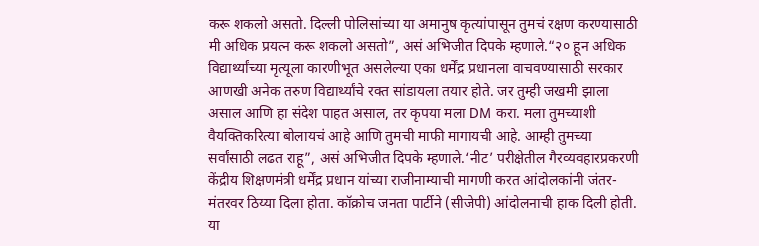करू शकलो असतो. दिल्ली पोलिसांच्या या अमानुष कृत्यांपासून तुमचं रक्षण करण्यासाठी मी अधिक प्रयत्न करू शकलो असतो”, असं अभिजीत दिपके म्हणाले.“२० हून अधिक विद्यार्थ्यांच्या मृत्यूला कारणीभूत असलेल्या एका धर्मेंद्र प्रधानला वाचवण्यासाठी सरकार आणखी अनेक तरुण विद्यार्थ्यांचे रक्त सांडायला तयार होते. जर तुम्ही जखमी झाला असाल आणि हा संदेश पाहत असाल, तर कृपया मला DM करा. मला तुमच्याशी वैयक्तिकरित्या बोलायचं आहे आणि तुमची माफी मागायची आहे. आम्ही तुमच्या सर्वांसाठी लढत राहू”, असं अभिजीत दिपके म्हणाले.‘नीट’ परीक्षेतील गैरव्यवहारप्रकरणी केंद्रीय शिक्षणमंत्री धर्मेंद्र प्रधान यांच्या राजीनाम्याची मागणी करत आंदोलकांनी जंतर-मंतरवर ठिय्या दिला होता. कॉक्रोच जनता पार्टीने (सीजेपी) आंदोलनाची हाक दिली होती. या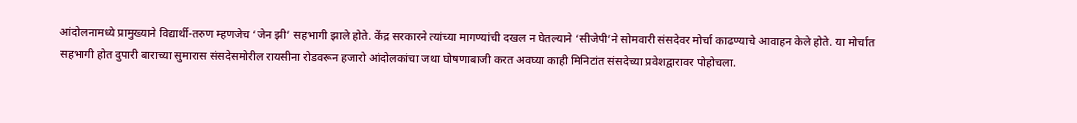आंदोलनामध्ये प्रामुख्याने विद्यार्थी-तरुण म्हणजेच ‘जेन झी’ सहभागी झाले होते. केंद्र सरकारने त्यांच्या मागण्यांची दखल न घेतल्याने ‘सीजेपी’ने सोमवारी संसदेवर मोर्चा काढण्याचे आवाहन केले होते. या मोर्चात सहभागी होत दुपारी बाराच्या सुमारास संसदेसमोरील रायसीना रोडवरून हजारो आंदोलकांचा जथा घोषणाबाजी करत अवघ्या काही मिनिटांत संसदेच्या प्रवेशद्वारावर पोहोचला.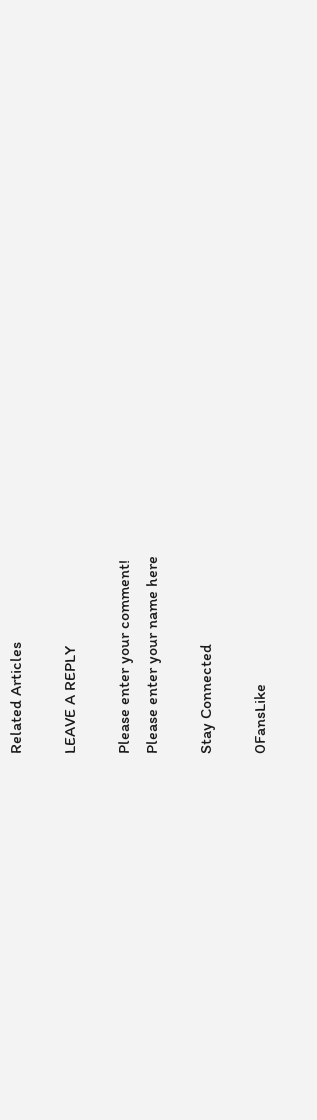Related Articles

LEAVE A REPLY

Please enter your comment!
Please enter your name here

Stay Connected

0FansLike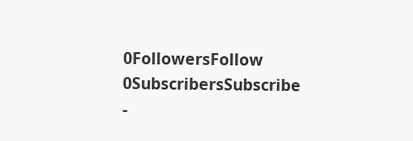0FollowersFollow
0SubscribersSubscribe
-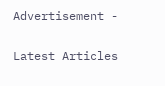Advertisement -

Latest Articles